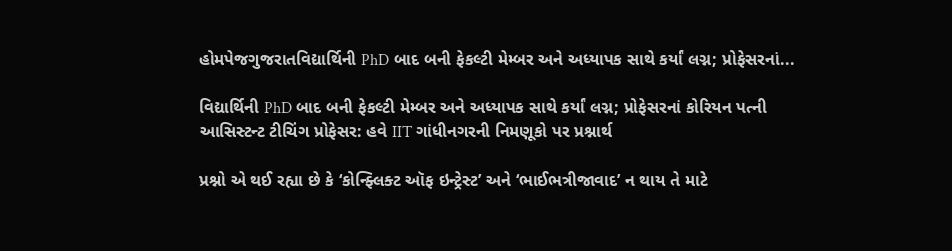હોમપેજગુજરાતવિદ્યાર્થિની PhD બાદ બની ફેકલ્ટી મેમ્બર અને અધ્યાપક સાથે કર્યાં લગ્ન; પ્રોફેસરનાં...

વિદ્યાર્થિની PhD બાદ બની ફેકલ્ટી મેમ્બર અને અધ્યાપક સાથે કર્યાં લગ્ન; પ્રોફેસરનાં કોરિયન પત્ની આસિસ્ટન્ટ ટીચિંગ પ્રોફેસર: હવે IIT ગાંધીનગરની નિમણૂકો પર પ્રશ્નાર્થ

પ્રશ્નો એ થઈ રહ્યા છે કે ‘કોન્ફ્લિક્ટ ઑફ ઇન્ટ્રેસ્ટ’ અને ‘ભાઈભત્રીજાવાદ’ ન થાય તે માટે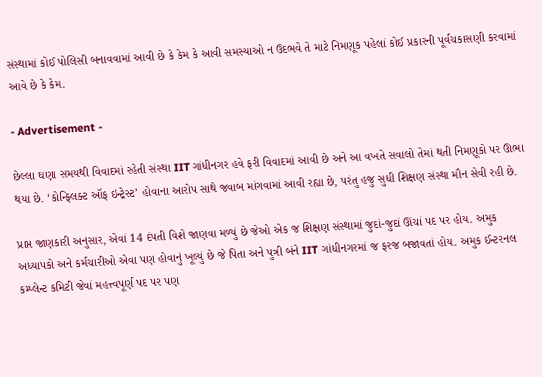સંસ્થામાં કોઈ પોલિસી બનાવવામાં આવી છે કે કેમ કે આવી સમસ્યાઓ ન ઉદભવે તે માટે નિમણૂક પહેલાં કોઈ પ્રકારની પૂર્વચકાસણી કરવામાં આવે છે કે કેમ.

- Advertisement -

છેલ્લા ઘણા સમયથી વિવાદમાં રહેતી સંસ્થા IIT ગાંધીનગર હવે ફરી વિવાદમાં આવી છે અને આ વખતે સવાલો તેમાં થતી નિમણૂકો પર ઊભા થયા છે. ‘કોન્ફ્લિક્ટ ઑફ ઇન્ટ્રેસ્ટ’ હોવાના આરોપ સાથે જવાબ માંગવામાં આવી રહ્યા છે, પરંતુ હજુ સુધી શિક્ષણ સંસ્થા મૌન સેવી રહી છે.

પ્રાપ્ત જાણકારી અનુસાર, એવાં 14 દંપતી વિશે જાણવા મળ્યું છે જેઓ એક જ શિક્ષણ સંસ્થામાં જુદાં-જુદાં ઊંચાં પદ પર હોય. અમુક અધ્યાપકો અને કર્મચારીઓ એવા પણ હોવાનું ખૂલ્યું છે જે પિતા અને પુત્રી બંને IIT ગાંધીનગરમાં જ ફરજ બજાવતાં હોય. અમુક ઈન્ટરનલ કમ્પ્લેન્ટ કમિટી જેવાં મહત્ત્વપૂર્ણ પદ પર પણ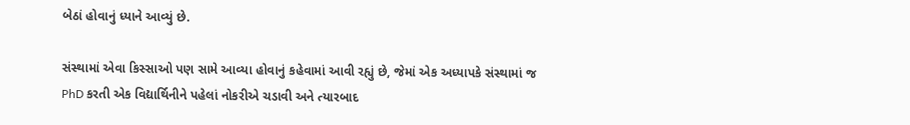બેઠાં હોવાનું ધ્યાને આવ્યું છે.

સંસ્થામાં એવા કિસ્સાઓ પણ સામે આવ્યા હોવાનું કહેવામાં આવી રહ્યું છે, જેમાં એક અધ્યાપકે સંસ્થામાં જ PhD કરતી એક વિદ્યાર્થિનીને પહેલાં નોકરીએ ચડાવી અને ત્યારબાદ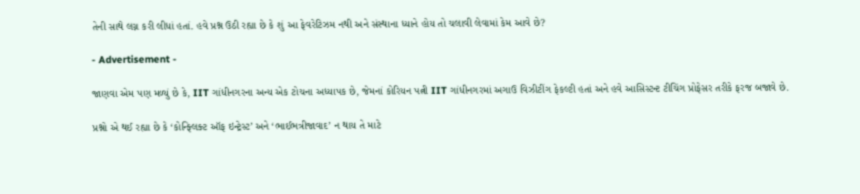તેની સાથે લગ્ન કરી લીધાં હતાં. હવે પ્રશ્ન ઉઠી રહ્યા છે કે શું આ ફેવરેટિઝમ નથી અને સંસ્થાના ધ્યાને હોય તો ચલાવી લેવામાં કેમ આવે છે?

- Advertisement -

જાણવા એમ પણ મળ્યું છે કે, IIT ગાંધીનગરના અન્ય એક ટોચના અધ્યાપક છે, જેમનાં કોરિયન પત્ની IIT ગાંધીનગરમાં અગાઉ વિઝીટીંગ ફેકલ્ટી હતાં અને હવે આસિસ્ટન્ટ ટીચિંગ પ્રોફેસર તરીકે ફરજ બજાવે છે.

પ્રશ્નો એ થઈ રહ્યા છે કે ‘કોન્ફ્લિક્ટ ઑફ ઇન્ટ્રેસ્ટ’ અને ‘ભાઈભત્રીજાવાદ’ ન થાય તે માટે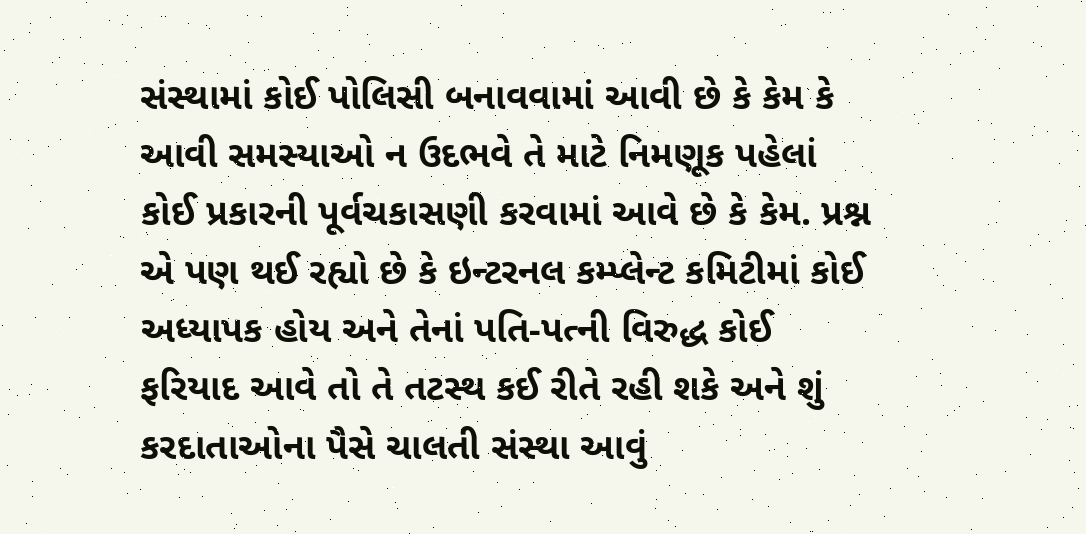સંસ્થામાં કોઈ પોલિસી બનાવવામાં આવી છે કે કેમ કે આવી સમસ્યાઓ ન ઉદભવે તે માટે નિમણૂક પહેલાં કોઈ પ્રકારની પૂર્વચકાસણી કરવામાં આવે છે કે કેમ. પ્રશ્ન એ પણ થઈ રહ્યો છે કે ઇન્ટરનલ કમ્પ્લેન્ટ કમિટીમાં કોઈ અધ્યાપક હોય અને તેનાં પતિ-પત્ની વિરુદ્ધ કોઈ ફરિયાદ આવે તો તે તટસ્થ કઈ રીતે રહી શકે અને શું કરદાતાઓના પૈસે ચાલતી સંસ્થા આવું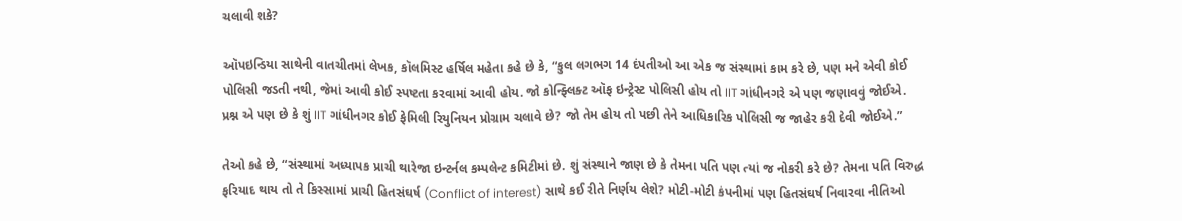ચલાવી શકે?

ઑપઇન્ડિયા સાથેની વાતચીતમાં લેખક, કૉલમિસ્ટ હર્ષિલ મહેતા કહે છે કે, “કુલ લગભગ 14 દંપતીઓ આ એક જ સંસ્થામાં કામ કરે છે, પણ મને એવી કોઈ પોલિસી જડતી નથી, જેમાં આવી કોઈ સ્પષ્ટતા કરવામાં આવી હોય. જો કોન્ફ્લિક્ટ ઑફ ઇન્ટ્રેસ્ટ પોલિસી હોય તો IIT ગાંધીનગરે એ પણ જણાવવું જોઈએ. પ્રશ્ન એ પણ છે કે શું IIT ગાંધીનગર કોઈ ફેમિલી રિયુનિયન પ્રોગ્રામ ચલાવે છે? જો તેમ હોય તો પછી તેને આધિકારિક પોલિસી જ જાહેર કરી દેવી જોઈએ.”

તેઓ કહે છે, “સંસ્થામાં અધ્યાપક પ્રાચી થારેજા ઇન્ટર્નલ કમ્પલેન્ટ કમિટીમાં છે. શું સંસ્થાને જાણ છે કે તેમના પતિ પણ ત્યાં જ નોકરી કરે છે? તેમના પતિ વિરુદ્ધ ફરિયાદ થાય તો તે કિસ્સામાં પ્રાચી હિતસંઘર્ષ (Conflict of interest) સાથે કઈ રીતે નિર્ણય લેશે? મોટી-મોટી કંપનીમાં પણ હિતસંઘર્ષ નિવારવા નીતિઓ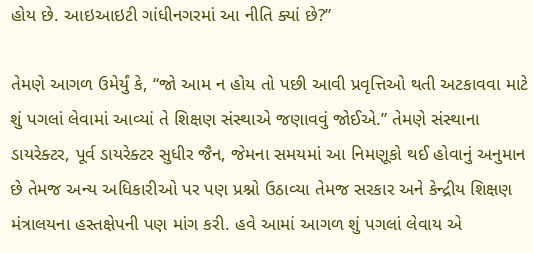હોય છે. આઇઆઇટી ગાંધીનગરમાં આ નીતિ ક્યાં છે?”

તેમણે આગળ ઉમેર્યું કે, “જો આમ ન હોય તો પછી આવી પ્રવૃત્તિઓ થતી અટકાવવા માટે શું પગલાં લેવામાં આવ્યાં તે શિક્ષણ સંસ્થાએ જણાવવું જોઈએ.” તેમણે સંસ્થાના ડાયરેક્ટર, પૂર્વ ડાયરેક્ટર સુધીર જૈન, જેમના સમયમાં આ નિમણૂકો થઈ હોવાનું અનુમાન છે તેમજ અન્ય અધિકારીઓ પર પણ પ્રશ્નો ઉઠાવ્યા તેમજ સરકાર અને કેન્દ્રીય શિક્ષણ મંત્રાલયના હસ્તક્ષેપની પણ માંગ કરી. હવે આમાં આગળ શું પગલાં લેવાય એ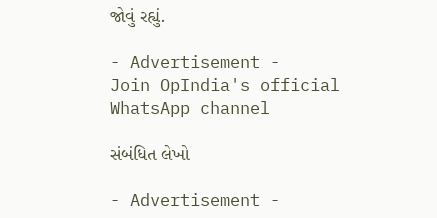જોવું રહ્યું.

- Advertisement -
Join OpIndia's official WhatsApp channel

સંબંધિત લેખો

- Advertisement -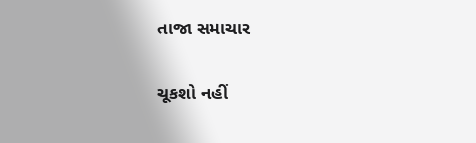તાજા સમાચાર

ચૂકશો નહીં